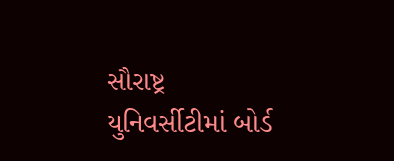સૌરાષ્ટ્ર યુનિવર્સીટીમાં બોર્ડ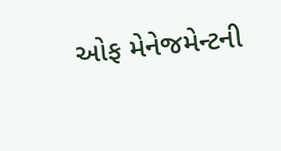ઓફ મેનેજમેન્ટની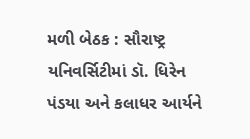મળી બેઠક : સૌરાષ્ટ્ર યનિવર્સિટીમાં ડૉ. ધિરેન પંડયા અને કલાધર આર્યને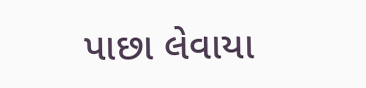પાછા લેવાયા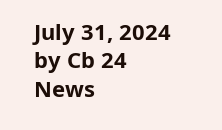July 31, 2024 by Cb 24 News